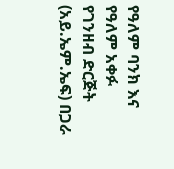የዓለም ባንክ እና የዓለም አቀፉ የገንዘብ ድርጅት (አይ.ኤም.ኤፍ) በጋራ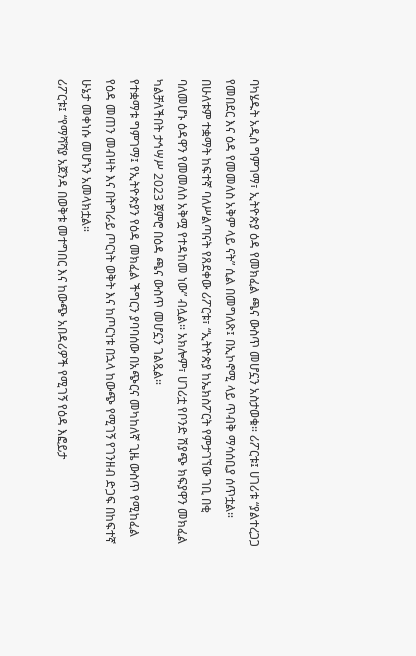ባካሄዱት አዲስ ግምገማ፣ ኢትዮጵያ ዕዳ የመክፈል ጫና ውስጥ መሆኗን አስታወቁ። ሪፖርቱ፤ ሀገሪቱ “ያልተረጋጋ የመበደር እና ዕዳ የመመለስ አቅም ላይ ናት” ሲል በመግለጽ፤ በኢኮኖሚ ላይ ጥብቅ ማሳሰቢያ ሰጥቷል።
በሁለቱም ተቋማት ከፍተኛ ባለሥልጣናት የጸደቀው ሪፖርቱ፣ “ኢትዮጵያ ከኤክስፖርት የምታገኘው ገቢ በቂ ባለመሆኑ ዕዳዋን የመመለስ አቅሟ የተዳከመ ነው” ብሏል። አክሎም፣ ሀገሪቷ የቦንድ ሽያጭ ክፍያዋን መክፈል ካልቻለችበት ታኅሣሥ 2023 ጀምሮ በዕዳ ጫና ውስጥ መሆኗን ገልጿል።
የተቋማቱ ግምገማ፤ የኢትዮጵያን የዕዳ መክፈል ችግርን ያባባሰው በአጭርና መካከለኛ ጊዜ ውስጥ የሚከፈል የዕዳ መጠን መብዛት እና በትግራይ ጦርነት ወቅት እና ከጦርነቱ በኋላ ከውጭ የሚገኝ የገንዘብ ድጋፍ በከፍተኛ ሁኔታ መቀነሱ መሆኑን አመላክቷል።
ሪፖርቱ፤ “የማሻሻያ አጀንዳ በወቅቱ መተግበር እና ከውጭ አበዳሪዎች የሚገኝ የዕዳ እፎይታ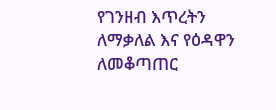የገንዘብ እጥረትን ለማቃለል እና የዕዳዋን ለመቆጣጠር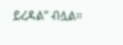ይረዳል” ብሏል።